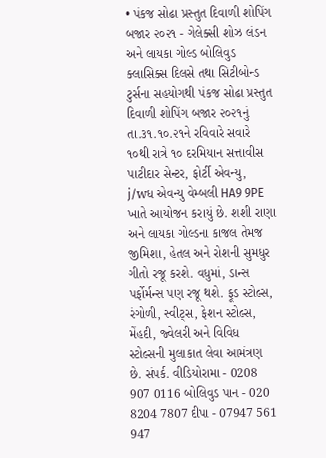• પંકજ સોઢા પ્રસ્તુત દિવાળી શોપિંગ બજાર ૨૦૨૧ - ગેલેક્સી શોઝ લંડન અને લાયકા ગોલ્ડ બોલિવુડ ક્લાસિક્સ દિલસે તથા સિટીબોન્ડ ટુર્સના સહયોગથી પંકજ સોઢા પ્રસ્તુત દિવાળી શોપિંગ બજાર ૨૦૨૧નું તા.૩૧.૧૦.૨૧ને રવિવારે સવારે ૧૦થી રાત્રે ૧૦ દરમિયાન સત્તાવીસ પાટીદાર સેન્ટર, ફોર્ટી એવન્યુ, j/wધ એવન્યુ વેમ્બલી HA9 9PE ખાતે આયોજન કરાયું છે. શશી રાણા અને લાયકા ગોલ્ડના કાજલ તેમજ જીમિશા, હેતલ અને રોશની સુમધુર ગીતો રજૂ કરશે. વધુમાં, ડાન્સ પર્ફોર્મન્સ પણ રજૂ થશે. ફૂડ સ્ટોલ્સ, રંગોળી, સ્વીટ્સ, ફેશન સ્ટોલ્સ, મેંહદી, જ્વેલરી અને વિવિધ સ્ટોલ્સની મુલાકાત લેવા આમંત્રણ છે. સંપર્ક. વીડિયોરામા - 0208 907 0116 બોલિવુડ પાન - 020 8204 7807 દીપા - 07947 561 947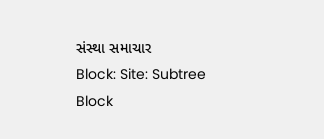સંસ્થા સમાચાર
Block: Site: Subtree Block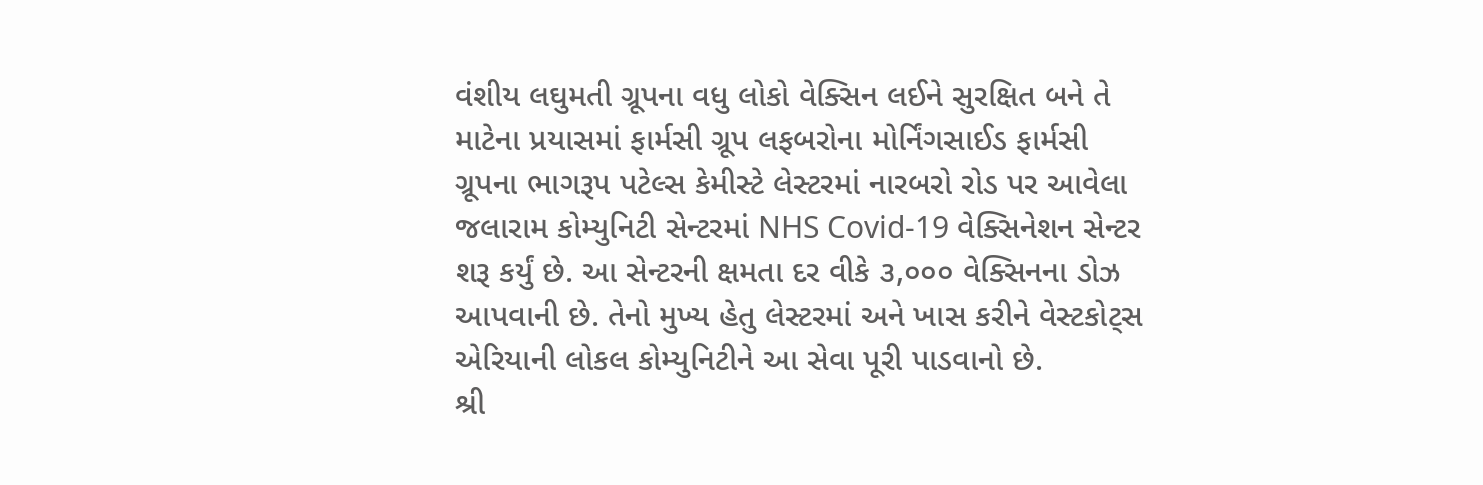વંશીય લઘુમતી ગ્રૂપના વધુ લોકો વેક્સિન લઈને સુરક્ષિત બને તે માટેના પ્રયાસમાં ફાર્મસી ગ્રૂપ લફબરોના મોર્નિંગસાઈડ ફાર્મસી ગ્રૂપના ભાગરૂપ પટેલ્સ કેમીસ્ટે લેસ્ટરમાં નારબરો રોડ પર આવેલા જલારામ કોમ્યુનિટી સેન્ટરમાં NHS Covid-19 વેક્સિનેશન સેન્ટર શરૂ કર્યું છે. આ સેન્ટરની ક્ષમતા દર વીકે ૩,૦૦૦ વેક્સિનના ડોઝ આપવાની છે. તેનો મુખ્ય હેતુ લેસ્ટરમાં અને ખાસ કરીને વેસ્ટકોટ્સ એરિયાની લોકલ કોમ્યુનિટીને આ સેવા પૂરી પાડવાનો છે.
શ્રી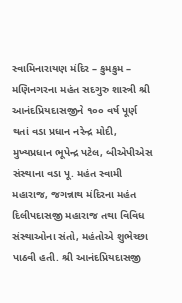સ્વામિનારાયણ મંદિર – કુમકુમ – મણિનગરના મહંત સદગુરુ શાસ્ત્રી શ્રી આનંદપ્રિયદાસજીને ૧૦૦ વર્ષ પૂર્ણ થતાં વડા પ્રધાન નરેન્દ્ર મોદી, મુખ્યપ્રધાન ભૂપેન્દ્ર પટેલ, બીએપીએસ સંસ્થાના વડા પૂ. મહંત સ્વામી મહારાજ, જગન્નાથ મંદિરના મહંત દિલીપદાસજી મહારાજ તથા વિવિધ સંસ્થાઓના સંતો, મહંતોએ શુભેચ્છા પાઠવી હતી. શ્રી આનંદપ્રિયદાસજી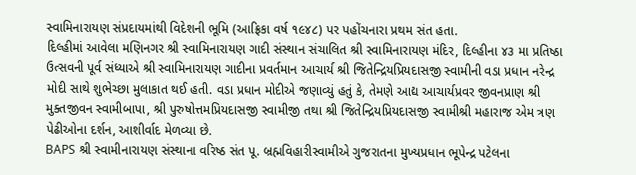સ્વામિનારાયણ સંપ્રદાયમાંથી વિદેશની ભૂમિ (આફ્રિકા વર્ષ ૧૯૪૮) પર પહોંચનારા પ્રથમ સંત હતા.
દિલ્હીમાં આવેલા મણિનગર શ્રી સ્વામિનારાયણ ગાદી સંસ્થાન સંચાલિત શ્રી સ્વામિનારાયણ મંદિર, દિલ્હીના ૪૩ મા પ્રતિષ્ઠા ઉત્સવની પૂર્વ સંધ્યાએ શ્રી સ્વામિનારાયણ ગાદીના પ્રવર્તમાન આચાર્ય શ્રી જિતેન્દ્રિયપ્રિયદાસજી સ્વામીની વડા પ્રધાન નરેન્દ્ર મોદી સાથે શુભેચ્છા મુલાકાત થઈ હતી. વડા પ્રધાન મોદીએ જણાવ્યું હતું કે, તેમણે આદ્ય આચાર્યપ્રવર જીવનપ્રાણ શ્રી મુક્તજીવન સ્વામીબાપા, શ્રી પુરુષોત્તમપ્રિયદાસજી સ્વામીજી તથા શ્રી જિતેન્દ્રિયપ્રિયદાસજી સ્વામીશ્રી મહારાજ એમ ત્રણ પેઢીઓના દર્શન, આશીર્વાદ મેળવ્યા છે.
BAPS શ્રી સ્વામીનારાયણ સંસ્થાના વરિષ્ઠ સંત પૂ. બ્રહ્મવિહારીસ્વામીએ ગુજરાતના મુખ્યપ્રધાન ભૂપેન્દ્ર પટેલના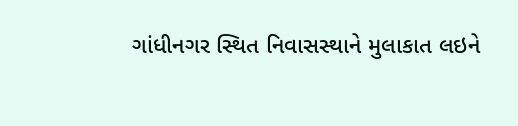ગાંધીનગર સ્થિત નિવાસસ્થાને મુલાકાત લઇને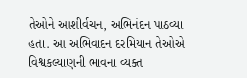તેઓને આશીર્વચન, અભિનંદન પાઠવ્યા હતા. આ અભિવાદન દરમિયાન તેઓએ વિશ્વકલ્યાણની ભાવના વ્યક્ત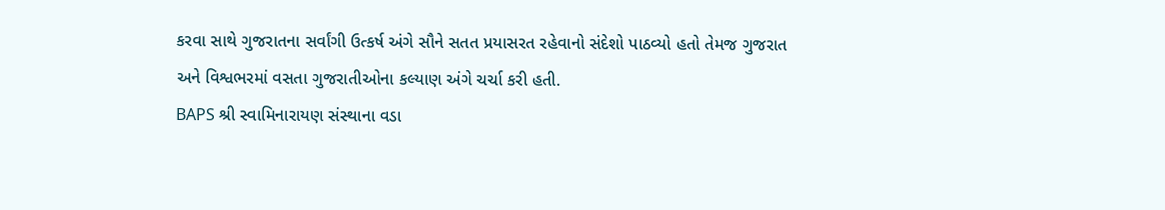કરવા સાથે ગુજરાતના સર્વાંગી ઉત્કર્ષ અંગે સૌને સતત પ્રયાસરત રહેવાનો સંદેશો પાઠવ્યો હતો તેમજ ગુજરાત અને વિશ્વભરમાં વસતા ગુજરાતીઓના કલ્યાણ અંગે ચર્ચા કરી હતી.
BAPS શ્રી સ્વામિનારાયણ સંસ્થાના વડા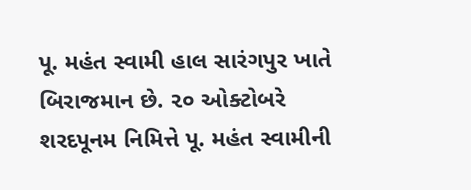પૂ. મહંત સ્વામી હાલ સારંગપુર ખાતે બિરાજમાન છે. ૨૦ ઓક્ટોબરે શરદપૂનમ નિમિત્તે પૂ. મહંત સ્વામીની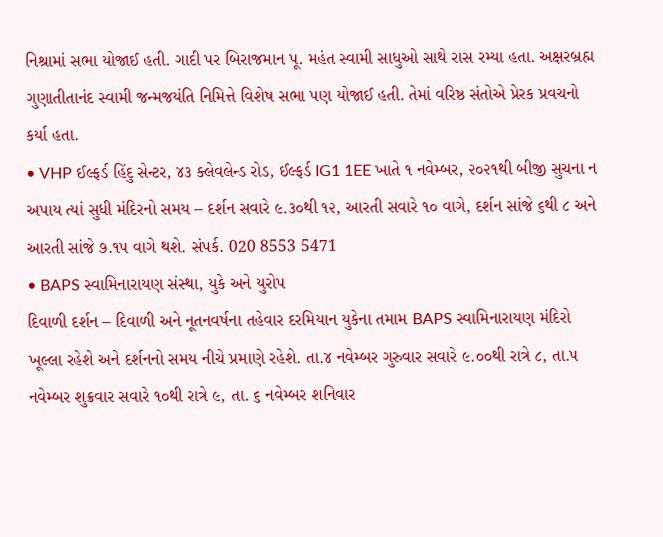નિશ્રામાં સભા યોજાઈ હતી. ગાદી પર બિરાજમાન પૂ. મહંત સ્વામી સાધુઓ સાથે રાસ રમ્યા હતા. અક્ષરબ્રહ્મ ગુણાતીતાનંદ સ્વામી જન્મજયંતિ નિમિત્તે વિશેષ સભા પણ યોજાઈ હતી. તેમાં વરિષ્ઠ સંતોએ પ્રેરક પ્રવચનો કર્યા હતા.
• VHP ઈલ્ફર્ડ હિંદુ સેન્ટર, ૪૩ ક્લેવલેન્ડ રોડ, ઈલ્ફર્ડ IG1 1EE ખાતે ૧ નવેમ્બર, ૨૦૨૧થી બીજી સુચના ન અપાય ત્યાં સુધી મંદિરનો સમય – દર્શન સવારે ૯.૩૦થી ૧૨, આરતી સવારે ૧૦ વાગે, દર્શન સાંજે ૬થી ૮ અને આરતી સાંજે ૭.૧૫ વાગે થશે. સંપર્ક. 020 8553 5471
• BAPS સ્વામિનારાયણ સંસ્થા, યુકે અને યુરોપ
દિવાળી દર્શન – દિવાળી અને નૂતનવર્ષના તહેવાર દરમિયાન યુકેના તમામ BAPS સ્વામિનારાયણ મંદિરો ખૂલ્લા રહેશે અને દર્શનનો સમય નીચે પ્રમાણે રહેશે. તા.૪ નવેમ્બર ગુરુવાર સવારે ૯.૦૦થી રાત્રે ૮, તા.૫ નવેમ્બર શુક્રવાર સવારે ૧૦થી રાત્રે ૯, તા. ૬ નવેમ્બર શનિવાર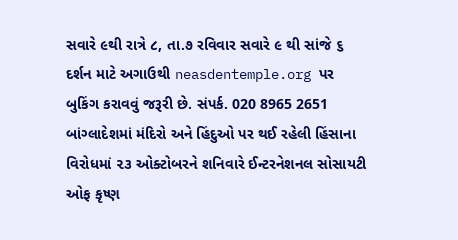સવારે ૯થી રાત્રે ૮, તા.૭ રવિવાર સવારે ૯ થી સાંજે ૬ દર્શન માટે અગાઉથી neasdentemple.org પર બુકિંગ કરાવવું જરૂરી છે. સંપર્ક. 020 8965 2651
બાંગ્લાદેશમાં મંદિરો અને હિંદુઓ પર થઈ રહેલી હિંસાના વિરોધમાં ૨૩ ઓક્ટોબરને શનિવારે ઈન્ટરનેશનલ સોસાયટી ઓફ કૃષ્ણ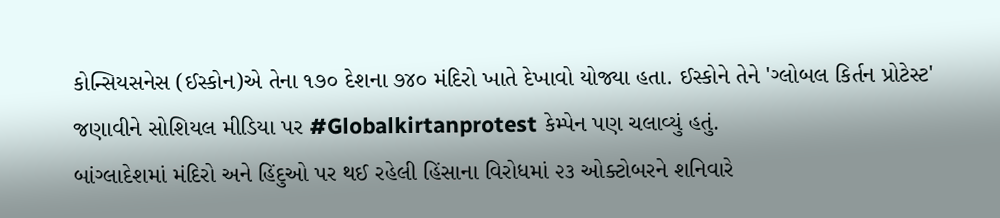કોન્સિયસનેસ (ઈસ્કોન)એ તેના ૧૭૦ દેશના ૭૪૦ મંદિરો ખાતે દેખાવો યોજ્યા હતા. ઈસ્કોને તેને 'ગ્લોબલ કિર્તન પ્રોટેસ્ટ' જણાવીને સોશિયલ મીડિયા પર #Globalkirtanprotest કેમ્પેન પણ ચલાવ્યું હતું.
બાંગ્લાદેશમાં મંદિરો અને હિંદુઓ પર થઈ રહેલી હિંસાના વિરોધમાં ૨૩ ઓક્ટોબરને શનિવારે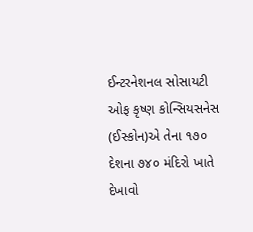ઈન્ટરનેશનલ સોસાયટી ઓફ કૃષ્ણ કોન્સિયસનેસ (ઈસ્કોન)એ તેના ૧૭૦ દેશના ૭૪૦ મંદિરો ખાતે દેખાવો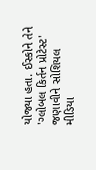યોજ્યા હતા. ઈસ્કોને તેને 'ગ્લોબલ કિર્તન પ્રોટેસ્ટ' જણાવીને સોશિયલ મીડિયા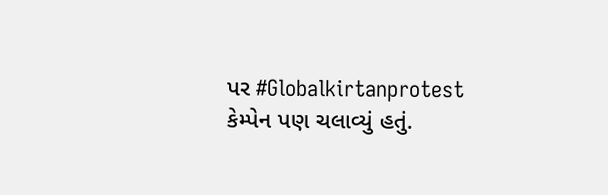પર #Globalkirtanprotest કેમ્પેન પણ ચલાવ્યું હતું.